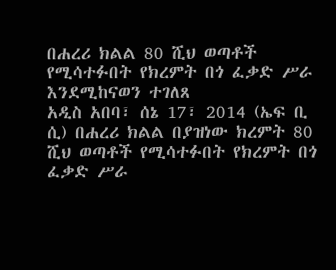በሐረሪ ክልል 80 ሺህ ወጣቶች የሚሳተፉበት የክረምት በጎ ፈቃድ ሥራ እንደሚከናወን ተገለጸ
አዲስ አበባ፣ ሰኔ 17፣ 2014 (ኤፍ ቢ ሲ) በሐረሪ ክልል በያዝነው ክረምት 80 ሺህ ወጣቶች የሚሳተፉበት የክረምት በጎ ፈቃድ ሥራ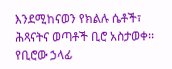እንደሚከናወን የክልሉ ሴቶች፣ ሕጻናትና ወጣቶች ቢሮ አስታወቀ፡፡
የቢሮው ኃላፊ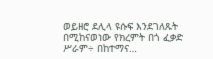ወይዘሮ ደሊላ ዩሱፍ እንደገለጹት በሚከናወነው የክረምት በጎ ፈቃድ ሥራም÷ በከተማና…